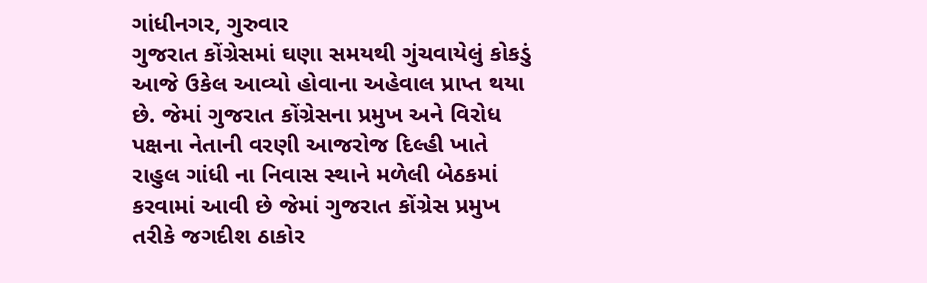ગાંધીનગર, ગુરુવાર
ગુજરાત કોંગ્રેસમાં ઘણા સમયથી ગુંચવાયેલું કોકડું આજે ઉકેલ આવ્યો હોવાના અહેવાલ પ્રાપ્ત થયા છે. જેમાં ગુજરાત કોંગ્રેસના પ્રમુખ અને વિરોધ પક્ષના નેતાની વરણી આજરોજ દિલ્હી ખાતે રાહુલ ગાંધી ના નિવાસ સ્થાને મળેલી બેઠકમાં કરવામાં આવી છે જેમાં ગુજરાત કોંગ્રેસ પ્રમુખ તરીકે જગદીશ ઠાકોર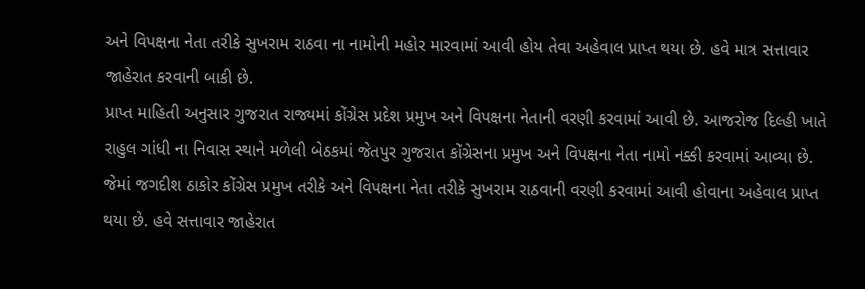અને વિપક્ષના નેતા તરીકે સુખરામ રાઠવા ના નામોની મહોર મારવામાં આવી હોય તેવા અહેવાલ પ્રાપ્ત થયા છે. હવે માત્ર સત્તાવાર જાહેરાત કરવાની બાકી છે.
પ્રાપ્ત માહિતી અનુસાર ગુજરાત રાજ્યમાં કોંગ્રેસ પ્રદેશ પ્રમુખ અને વિપક્ષના નેતાની વરણી કરવામાં આવી છે. આજરોજ દિલ્હી ખાતે રાહુલ ગાંધી ના નિવાસ સ્થાને મળેલી બેઠકમાં જેતપુર ગુજરાત કોંગ્રેસના પ્રમુખ અને વિપક્ષના નેતા નામો નક્કી કરવામાં આવ્યા છે. જેમાં જગદીશ ઠાકોર કોંગ્રેસ પ્રમુખ તરીકે અને વિપક્ષના નેતા તરીકે સુખરામ રાઠવાની વરણી કરવામાં આવી હોવાના અહેવાલ પ્રાપ્ત થયા છે. હવે સત્તાવાર જાહેરાત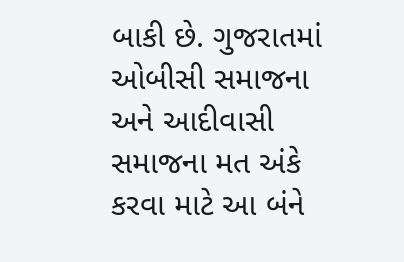બાકી છે. ગુજરાતમાં ઓબીસી સમાજના અને આદીવાસી સમાજના મત અંકે કરવા માટે આ બંને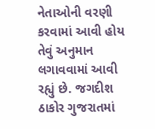નેતાઓની વરણી કરવામાં આવી હોય તેવું અનુમાન લગાવવામાં આવી રહ્યું છે. જગદીશ ઠાકોર ગુજરાતમાં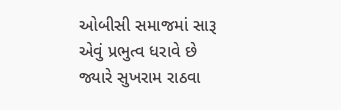ઓબીસી સમાજમાં સારૂ એવું પ્રભુત્વ ધરાવે છે જ્યારે સુખરામ રાઠવા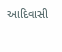આદિવાસી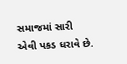સમાજમાં સારી એવી પકડ ધરાવે છે.